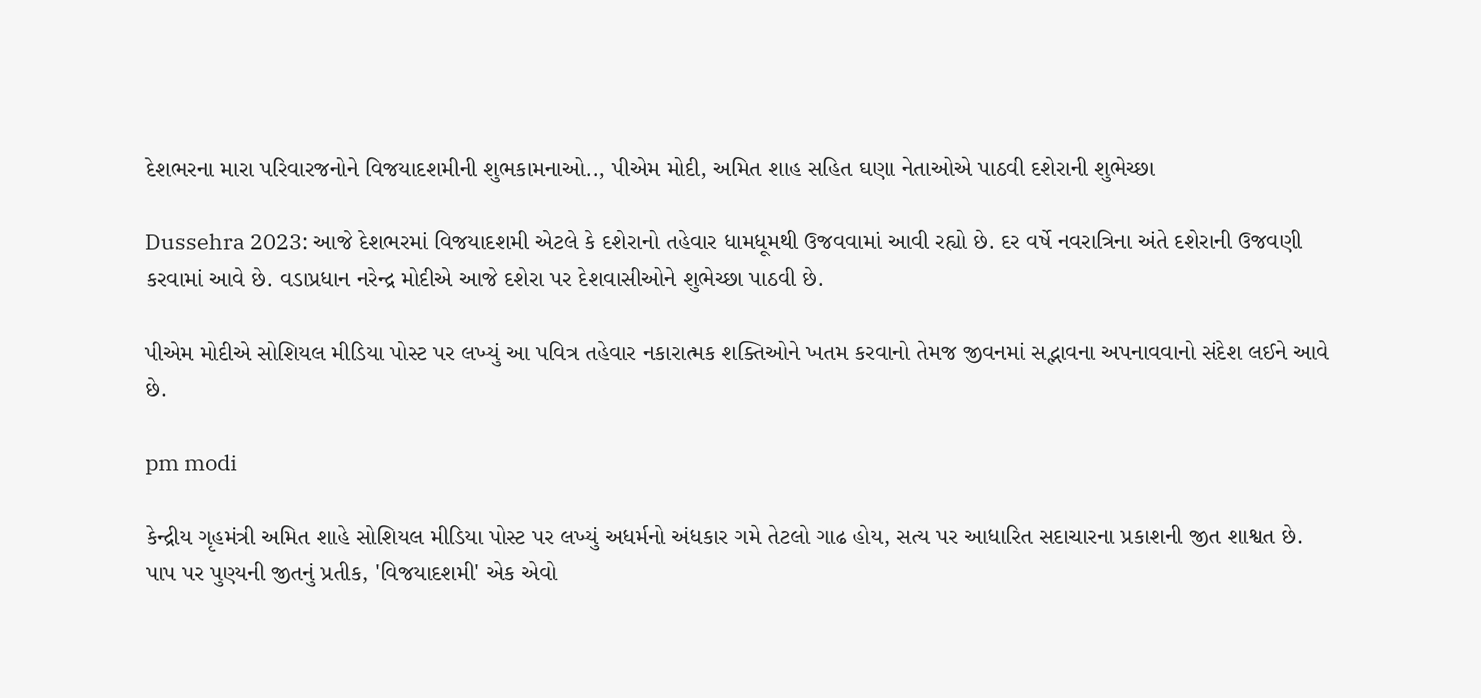દેશભરના મારા પરિવારજનોને વિજયાદશમીની શુભકામનાઓ.., પીએમ મોદી, અમિત શાહ સહિત ઘણા નેતાઓએ પાઠવી દશેરાની શુભેચ્છા

Dussehra 2023: આજે દેશભરમાં વિજયાદશમી એટલે કે દશેરાનો તહેવાર ધામધૂમથી ઉજવવામાં આવી રહ્યો છે. દર વર્ષે નવરાત્રિના અંતે દશેરાની ઉજવણી કરવામાં આવે છે. વડાપ્રધાન નરેન્દ્ર મોદીએ આજે દશેરા પર દેશવાસીઓને શુભેચ્છા પાઠવી છે.

પીએમ મોદીએ સોશિયલ મીડિયા પોસ્ટ પર લખ્યું આ પવિત્ર તહેવાર નકારાત્મક શક્તિઓને ખતમ કરવાનો તેમજ જીવનમાં સદ્ભાવના અપનાવવાનો સંદેશ લઈને આવે છે.

pm modi

કેન્દ્રીય ગૃહમંત્રી અમિત શાહે સોશિયલ મીડિયા પોસ્ટ પર લખ્યું અધર્મનો અંધકાર ગમે તેટલો ગાઢ હોય, સત્ય પર આધારિત સદાચારના પ્રકાશની જીત શાશ્વત છે. પાપ પર પુણ્યની જીતનું પ્રતીક, 'વિજયાદશમી' એક એવો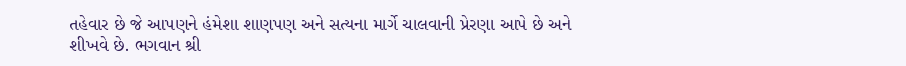તહેવાર છે જે આપણને હંમેશા શાણપણ અને સત્યના માર્ગે ચાલવાની પ્રેરણા આપે છે અને શીખવે છે. ભગવાન શ્રી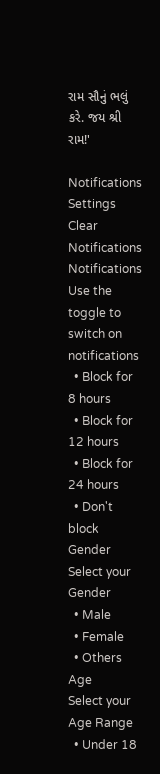રામ સૌનું ભલું કરે. જય શ્રી રામ!'

Notifications
Settings
Clear Notifications
Notifications
Use the toggle to switch on notifications
  • Block for 8 hours
  • Block for 12 hours
  • Block for 24 hours
  • Don't block
Gender
Select your Gender
  • Male
  • Female
  • Others
Age
Select your Age Range
  • Under 18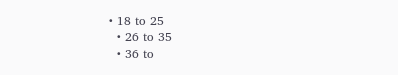• 18 to 25
  • 26 to 35
  • 36 to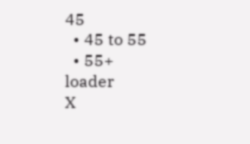45
  • 45 to 55
  • 55+
loader
X